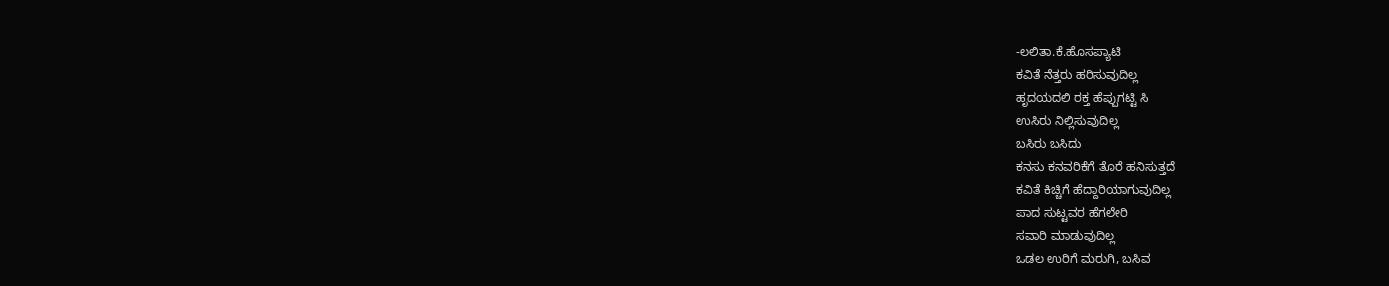-ಲಲಿತಾ.ಕೆ.ಹೊಸಪ್ಯಾಟಿ
ಕವಿತೆ ನೆತ್ತರು ಹರಿಸುವುದಿಲ್ಲ
ಹೃದಯದಲಿ ರಕ್ತ ಹೆಪ್ಪುಗಟ್ಟಿ ಸಿ
ಉಸಿರು ನಿಲ್ಲಿಸುವುದಿಲ್ಲ
ಬಸಿರು ಬಸಿದು
ಕನಸು ಕನವರಿಕೆಗೆ ತೊರೆ ಹನಿಸುತ್ತದೆ
ಕವಿತೆ ಕಿಚ್ಚಿಗೆ ಹೆದ್ದಾರಿಯಾಗುವುದಿಲ್ಲ
ಪಾದ ಸುಟ್ಟವರ ಹೆಗಲೇರಿ
ಸವಾರಿ ಮಾಡುವುದಿಲ್ಲ
ಒಡಲ ಉರಿಗೆ ಮರುಗಿ, ಬಸಿವ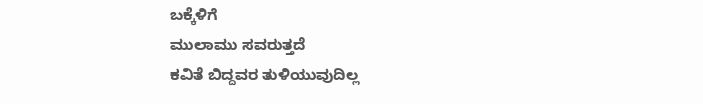ಬಕ್ಕೆಳಿಗೆ
ಮುಲಾಮು ಸವರುತ್ತದೆ
ಕವಿತೆ ಬಿದ್ದವರ ತುಳಿಯುವುದಿಲ್ಲ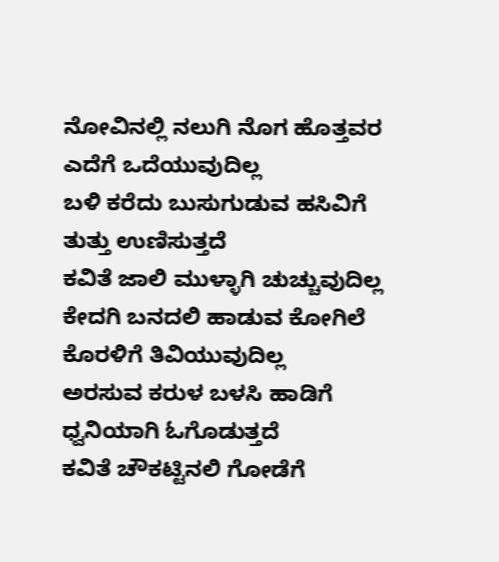ನೋವಿನಲ್ಲಿ ನಲುಗಿ ನೊಗ ಹೊತ್ತವರ
ಎದೆಗೆ ಒದೆಯುವುದಿಲ್ಲ
ಬಳಿ ಕರೆದು ಬುಸುಗುಡುವ ಹಸಿವಿಗೆ
ತುತ್ತು ಉಣಿಸುತ್ತದೆ
ಕವಿತೆ ಜಾಲಿ ಮುಳ್ಳಾಗಿ ಚುಚ್ಚುವುದಿಲ್ಲ
ಕೇದಗಿ ಬನದಲಿ ಹಾಡುವ ಕೋಗಿಲೆ
ಕೊರಳಿಗೆ ತಿವಿಯುವುದಿಲ್ಲ
ಅರಸುವ ಕರುಳ ಬಳಸಿ ಹಾಡಿಗೆ
ಧ್ವನಿಯಾಗಿ ಓಗೊಡುತ್ತದೆ
ಕವಿತೆ ಚೌಕಟ್ಟಿನಲಿ ಗೋಡೆಗೆ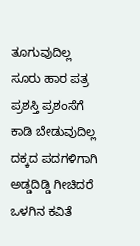ತೂಗುವುದಿಲ್ಲ
ಸೂರು ಹಾರ ಪತ್ರ ಪ್ರಶಸ್ತಿ ಪ್ರಶಂಸೆಗೆ
ಕಾಡಿ ಬೇಡುವುದಿಲ್ಲ
ದಕ್ಕದ ಪದಗಳಿಗಾಗಿ ಅಡ್ಡದಿಡ್ಡಿ ಗೀಚಿದರೆ
ಒಳಗಿನ ಕವಿತೆ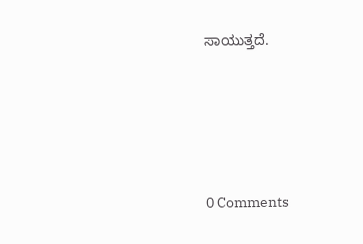ಸಾಯುತ್ತದೆ.






0 Comments